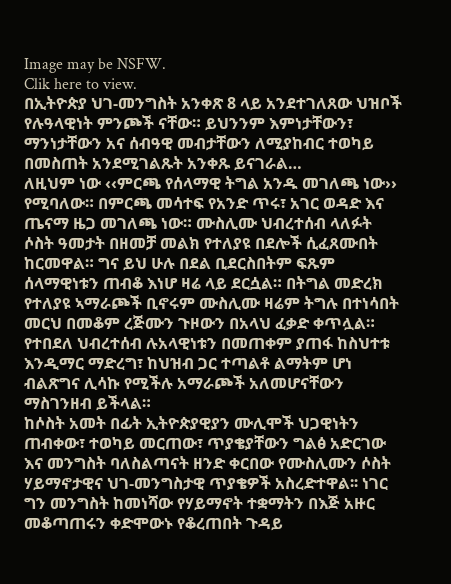Image may be NSFW.
Clik here to view.
በኢትዮጵያ ህገ-መንግስት አንቀጽ 8 ላይ አንደተገለጸው ህዝቦች የሉዓላዊነት ምንጮች ናቸው። ይህንንም እምነታቸውን፣ ማንነታቸውን አና ሰብዓዊ መብታቸውን ለሚያከብር ተወካይ በመስጠት አንደሚገልጹት አንቀጹ ይናገራል…
ለዚህም ነው ‹‹ምርጫ የሰላማዊ ትግል አንዱ መገለጫ ነው›› የሚባለው። በምርጫ መሳተፍ የአንድ ጥሩ፣ አገር ወዳድ እና ጤናማ ዜጋ መገለጫ ነው። ሙስሊሙ ህብረተሰብ ላለፉት ሶስት ዓመታት በዘመቻ መልክ የተለያዩ በደሎች ሲፈጸሙበት ከርመዋል። ግና ይህ ሁሉ በደል ቢደርስበትም ፍጹም ሰላማዊነቱን ጠብቆ እነሆ ዛሬ ላይ ደርሷል። በትግል መድረክ የተለያዩ ኣማራጮች ቢኖሩም ሙስሊሙ ዛሬም ትግሉ በተነሳበት መርህ በመቆም ረጅሙን ጉዞውን በአላህ ፈቃድ ቀጥሏል። የተበደለ ህብረተሰብ ሉአላዊነቱን በመጠቀም ያጠፋ ከስህተቱ እንዲማር ማድረግ፣ ከህዝብ ጋር ተጣልቶ ልማትም ሆነ ብልጽግና ሊሳኩ የሚችሉ አማራጮች አለመሆናቸውን ማስገንዘብ ይችላል።
ከሶስት አመት በፊት ኢትዮጵያዊያን ሙሊሞች ህጋዊነትን ጠብቀው፣ ተወካይ መርጠው፣ ጥያቄያቸውን ግልፅ አድርገው እና መንግስት ባለስልጣናት ዘንድ ቀርበው የሙስሊሙን ሶስት ሃይማኖታዊና ህገ-መንግስታዊ ጥያቄዎች አስረድተዋል፡፡ ነገር ግን መንግስት ከመነሻው የሃይማኖት ተቋማትን በእጅ አዙር መቆጣጠሩን ቀድሞውኑ የቆረጠበት ጉዳይ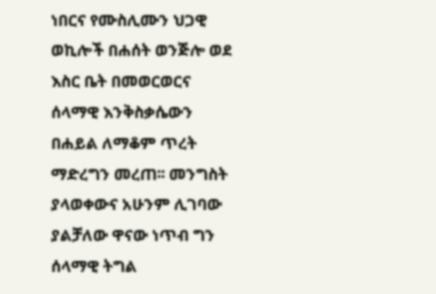ነበርና የሙስሊሙን ህጋዊ ወኪሎች በሐሰት ወንጅሎ ወደ እስር ቤት በመወርወርና ሰላማዊ እንቅስቃሴውን በሐይል ለማቆም ጥረት ማድረግን መረጠ፡፡ መንግስት ያላወቀውና አሁንም ሊገባው ያልቻለው ዋናው ነጥብ ግን ሰላማዊ ትግል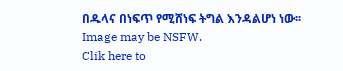በዱላና በነፍጥ የሚሸነፍ ትግል እንዳልሆነ ነው፡፡
Image may be NSFW.
Clik here to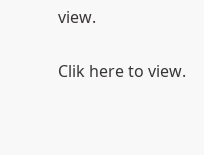view.

Clik here to view.